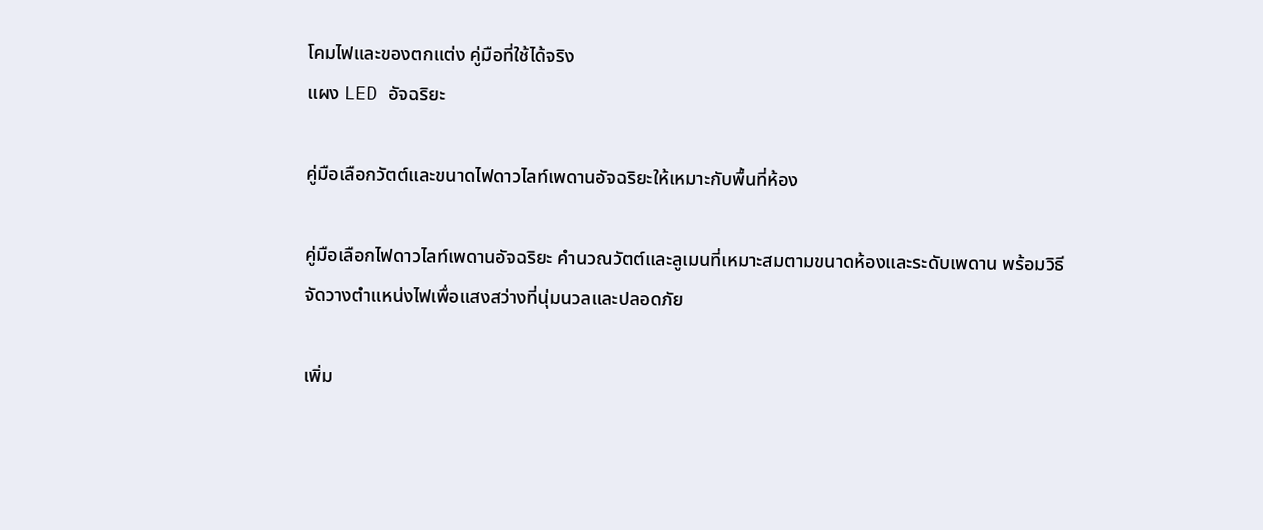โคมไฟและของตกแต่ง คู่มือที่ใช้ได้จริง
แผง LED อัจฉริยะ

คู่มือเลือกวัตต์และขนาดไฟดาวไลท์เพดานอัจฉริยะให้เหมาะกับพื้นที่ห้อง

คู่มือเลือกไฟดาวไลท์เพดานอัจฉริยะ คำนวณวัตต์และลูเมนที่เหมาะสมตามขนาดห้องและระดับเพดาน พร้อมวิธีจัดวางตำแหน่งไฟเพื่อแสงสว่างที่นุ่มนวลและปลอดภัย

เพิ่ม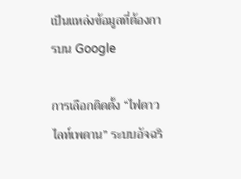เป็นแหล่งข้อมูลที่ต้องการบน Google

การเลือกติดตั้ง “ไฟดาวไลท์เพดาน” ระบบอัจฉริ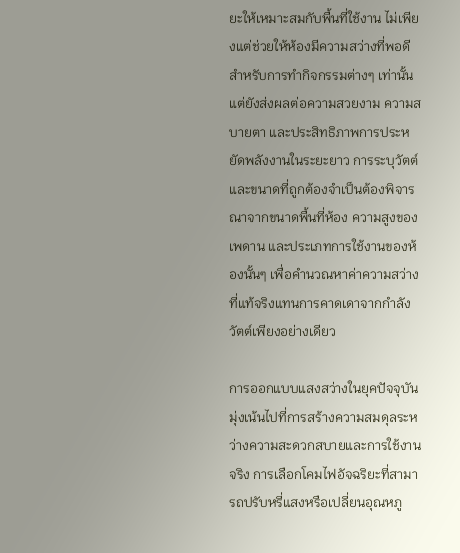ยะให้เหมาะสมกับพื้นที่ใช้งาน ไม่เพียงแต่ช่วยให้ห้องมีความสว่างที่พอดีสำหรับการทำกิจกรรมต่างๆ เท่านั้น แต่ยังส่งผลต่อความสวยงาม ความสบายตา และประสิทธิภาพการประหยัดพลังงานในระยะยาว การระบุวัตต์และขนาดที่ถูกต้องจำเป็นต้องพิจารณาจากขนาดพื้นที่ห้อง ความสูงของเพดาน และประเภทการใช้งานของห้องนั้นๆ เพื่อคำนวณหาค่าความสว่างที่แท้จริงแทนการคาดเดาจากกำลังวัตต์เพียงอย่างเดียว

การออกแบบแสงสว่างในยุคปัจจุบันมุ่งเน้นไปที่การสร้างความสมดุลระหว่างความสะดวกสบายและการใช้งานจริง การเลือกโคมไฟอัจฉริยะที่สามารถปรับหรี่แสงหรือเปลี่ยนอุณหภู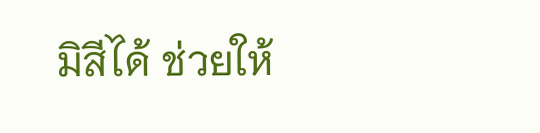มิสีได้ ช่วยให้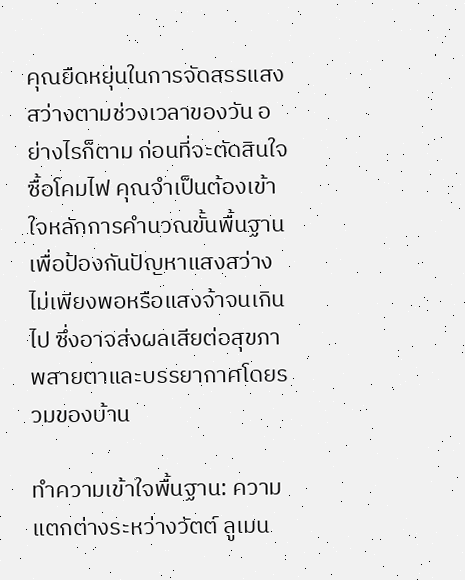คุณยืดหยุ่นในการจัดสรรแสงสว่างตามช่วงเวลาของวัน อย่างไรก็ตาม ก่อนที่จะตัดสินใจซื้อโคมไฟ คุณจำเป็นต้องเข้าใจหลักการคำนวณขั้นพื้นฐานเพื่อป้องกันปัญหาแสงสว่างไม่เพียงพอหรือแสงจ้าจนเกินไป ซึ่งอาจส่งผลเสียต่อสุขภาพสายตาและบรรยากาศโดยรวมของบ้าน

ทำความเข้าใจพื้นฐาน: ความแตกต่างระหว่างวัตต์ ลูเมน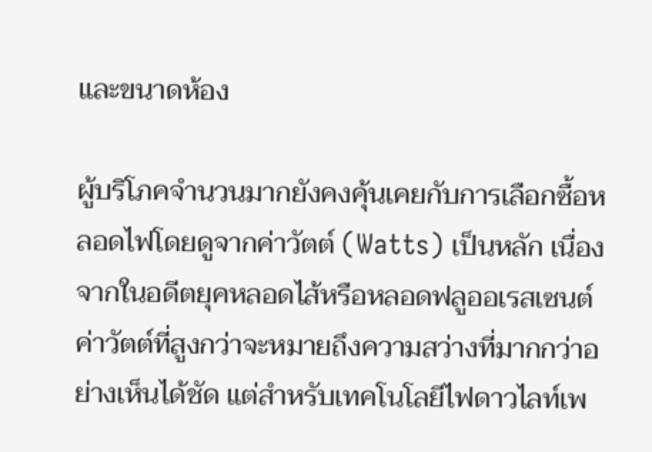และขนาดห้อง

ผู้บริโภคจำนวนมากยังคงคุ้นเคยกับการเลือกซื้อหลอดไฟโดยดูจากค่าวัตต์ (Watts) เป็นหลัก เนื่องจากในอดีตยุคหลอดไส้หรือหลอดฟลูออเรสเซนต์ ค่าวัตต์ที่สูงกว่าจะหมายถึงความสว่างที่มากกว่าอย่างเห็นได้ชัด แต่สำหรับเทคโนโลยีไฟดาวไลท์เพ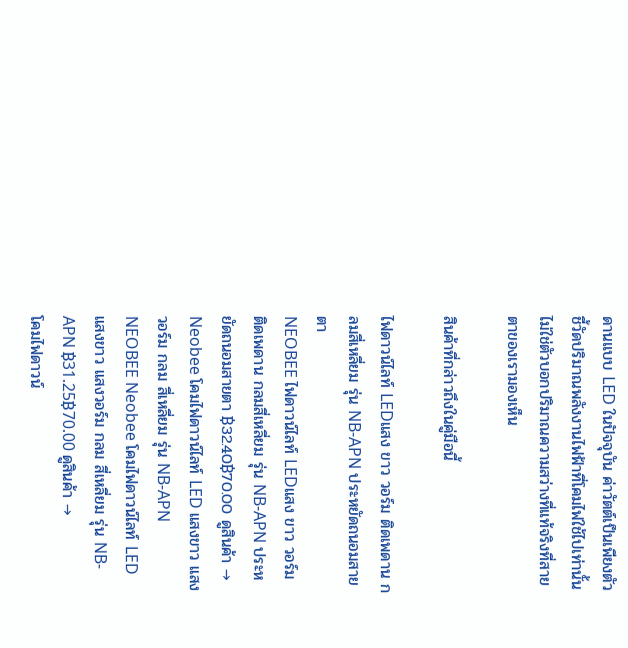ดานแบบ LED ในปัจจุบัน ค่าวัตต์เป็นเพียงตัวชี้วัดปริมาณพลังงานไฟฟ้าที่โคมไฟใช้ไปเท่านั้น ไม่ใช่ตัวบอกปริมาณความสว่างที่แท้จริงที่สายตาของเรามองเห็น

สินค้าที่กล่าวถึงในคู่มือนี้

ไฟดาวน์ไลท์ LEDแสง ขาว วอร์ม ติดเพดาน กลมสี่เหลี่ยม รุ่น NB-APN ประหยัดถนอมสายตา
NEOBEE ไฟดาวน์ไลท์ LEDแสง ขาว วอร์ม ติดเพดาน กลมสี่เหลี่ยม รุ่น NB-APN ประหยัดถนอมสายตา ฿32.40฿70.00 ดูสินค้า →
Neobee โคมไฟดาวน์ไลท์ LED แสงขาว แสงวอร์ม กลม สี่เหลี่ยม รุ่น NB-APN
NEOBEE Neobee โคมไฟดาวน์ไลท์ LED แสงขาว แสงวอร์ม กลม สี่เหลี่ยม รุ่น NB-APN ฿31.25฿70.00 ดูสินค้า →
โคมไฟดาวน์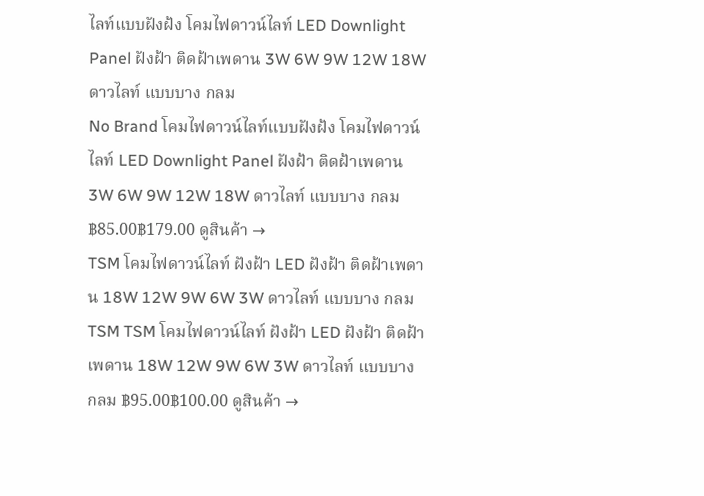ไลท์แบบฝังฝ้ง โคมไฟดาวน์ไลท์ LED Downlight Panel ฝังฝ้า ติดฝ้าเพดาน 3W 6W 9W 12W 18W ดาวไลท์ แบบบาง กลม
No Brand โคมไฟดาวน์ไลท์แบบฝังฝ้ง โคมไฟดาวน์ไลท์ LED Downlight Panel ฝังฝ้า ติดฝ้าเพดาน 3W 6W 9W 12W 18W ดาวไลท์ แบบบาง กลม ฿85.00฿179.00 ดูสินค้า →
TSM โคมไฟดาวน์ไลท์ ฝังฝ้า LED ฝังฝ้า ติดฝ้าเพดาน 18W 12W 9W 6W 3W ดาวไลท์ แบบบาง กลม
TSM TSM โคมไฟดาวน์ไลท์ ฝังฝ้า LED ฝังฝ้า ติดฝ้าเพดาน 18W 12W 9W 6W 3W ดาวไลท์ แบบบาง กลม ฿95.00฿100.00 ดูสินค้า →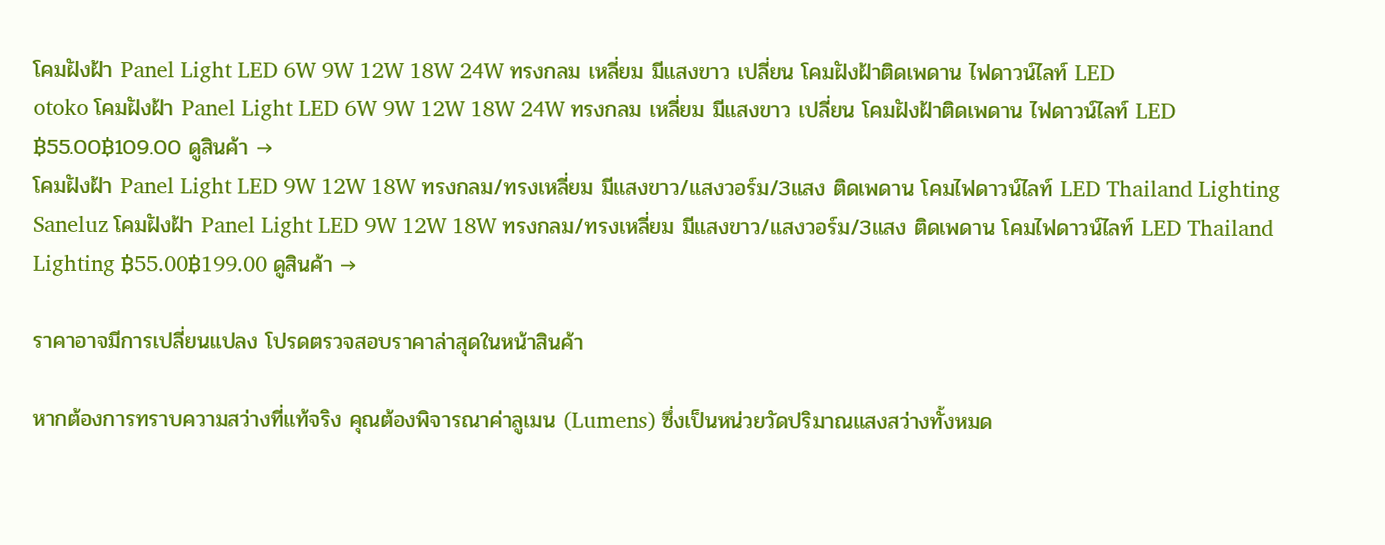โคมฝังฝ้า Panel Light LED 6W 9W 12W 18W 24W ทรงกลม เหลี่ยม มีแสงขาว เปลี่ยน โคมฝังฝ้าติดเพดาน ไฟดาวน์ไลท์ LED
otoko โคมฝังฝ้า Panel Light LED 6W 9W 12W 18W 24W ทรงกลม เหลี่ยม มีแสงขาว เปลี่ยน โคมฝังฝ้าติดเพดาน ไฟดาวน์ไลท์ LED ฿55.00฿109.00 ดูสินค้า →
โคมฝังฝ้า Panel Light LED 9W 12W 18W ทรงกลม/ทรงเหลี่ยม มีแสงขาว/แสงวอร์ม/3แสง ติดเพดาน โคมไฟดาวน์ไลท์ LED Thailand Lighting
Saneluz โคมฝังฝ้า Panel Light LED 9W 12W 18W ทรงกลม/ทรงเหลี่ยม มีแสงขาว/แสงวอร์ม/3แสง ติดเพดาน โคมไฟดาวน์ไลท์ LED Thailand Lighting ฿55.00฿199.00 ดูสินค้า →

ราคาอาจมีการเปลี่ยนแปลง โปรดตรวจสอบราคาล่าสุดในหน้าสินค้า

หากต้องการทราบความสว่างที่แท้จริง คุณต้องพิจารณาค่าลูเมน (Lumens) ซึ่งเป็นหน่วยวัดปริมาณแสงสว่างทั้งหมด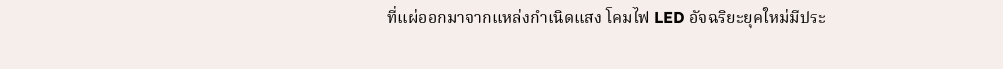ที่แผ่ออกมาจากแหล่งกำเนิดแสง โคมไฟ LED อัจฉริยะยุคใหม่มีประ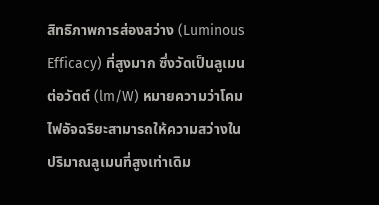สิทธิภาพการส่องสว่าง (Luminous Efficacy) ที่สูงมาก ซึ่งวัดเป็นลูเมนต่อวัตต์ (lm/W) หมายความว่าโคมไฟอัจฉริยะสามารถให้ความสว่างในปริมาณลูเมนที่สูงเท่าเดิม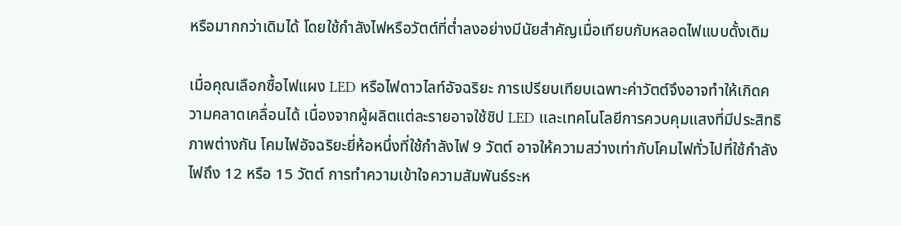หรือมากกว่าเดิมได้ โดยใช้กำลังไฟหรือวัตต์ที่ต่ำลงอย่างมีนัยสำคัญเมื่อเทียบกับหลอดไฟแบบดั้งเดิม

เมื่อคุณเลือกซื้อไฟแผง LED หรือไฟดาวไลท์อัจฉริยะ การเปรียบเทียบเฉพาะค่าวัตต์จึงอาจทำให้เกิดความคลาดเคลื่อนได้ เนื่องจากผู้ผลิตแต่ละรายอาจใช้ชิป LED และเทคโนโลยีการควบคุมแสงที่มีประสิทธิภาพต่างกัน โคมไฟอัจฉริยะยี่ห้อหนึ่งที่ใช้กำลังไฟ 9 วัตต์ อาจให้ความสว่างเท่ากับโคมไฟทั่วไปที่ใช้กำลังไฟถึง 12 หรือ 15 วัตต์ การทำความเข้าใจความสัมพันธ์ระห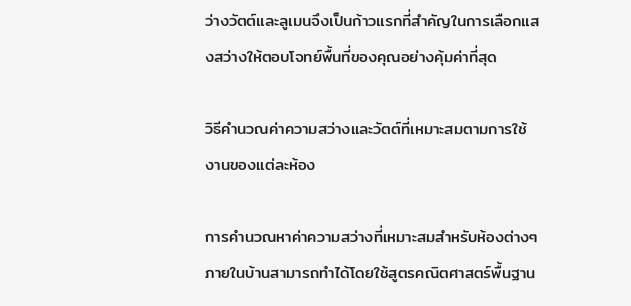ว่างวัตต์และลูเมนจึงเป็นก้าวแรกที่สำคัญในการเลือกแสงสว่างให้ตอบโจทย์พื้นที่ของคุณอย่างคุ้มค่าที่สุด

วิธีคำนวณค่าความสว่างและวัตต์ที่เหมาะสมตามการใช้งานของแต่ละห้อง

การคำนวณหาค่าความสว่างที่เหมาะสมสำหรับห้องต่างๆ ภายในบ้านสามารถทำได้โดยใช้สูตรคณิตศาสตร์พื้นฐาน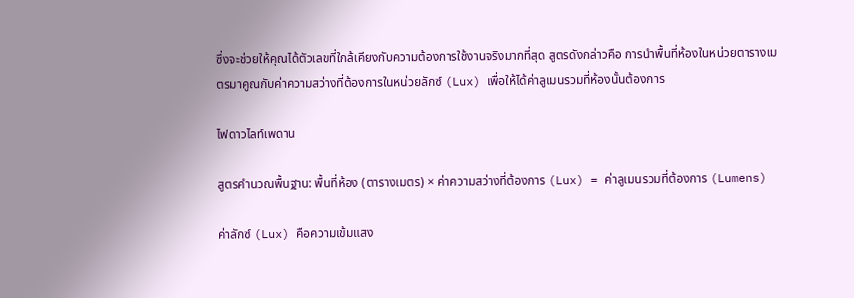ซึ่งจะช่วยให้คุณได้ตัวเลขที่ใกล้เคียงกับความต้องการใช้งานจริงมากที่สุด สูตรดังกล่าวคือ การนำพื้นที่ห้องในหน่วยตารางเมตรมาคูณกับค่าความสว่างที่ต้องการในหน่วยลักซ์ (Lux) เพื่อให้ได้ค่าลูเมนรวมที่ห้องนั้นต้องการ

ไฟดาวไลท์เพดาน

สูตรคำนวณพื้นฐาน: พื้นที่ห้อง (ตารางเมตร) × ค่าความสว่างที่ต้องการ (Lux) = ค่าลูเมนรวมที่ต้องการ (Lumens)

ค่าลักซ์ (Lux) คือความเข้มแสง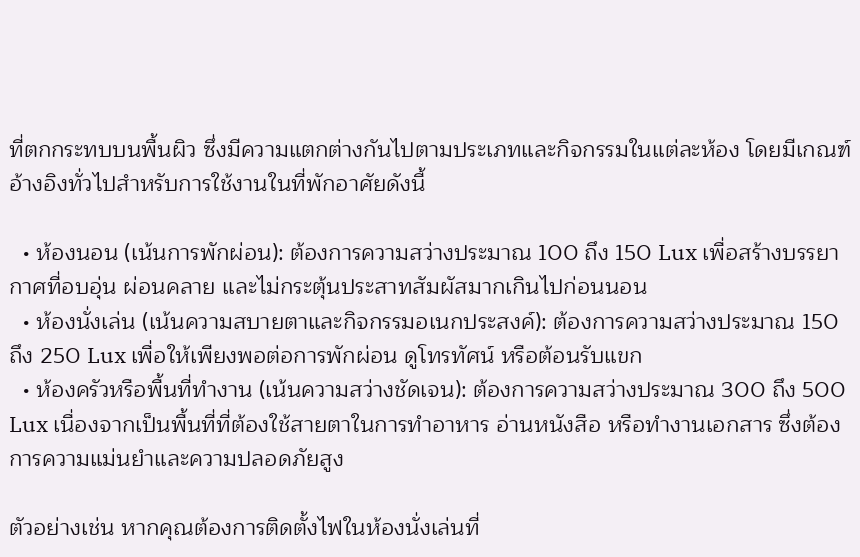ที่ตกกระทบบนพื้นผิว ซึ่งมีความแตกต่างกันไปตามประเภทและกิจกรรมในแต่ละห้อง โดยมีเกณฑ์อ้างอิงทั่วไปสำหรับการใช้งานในที่พักอาศัยดังนี้

  • ห้องนอน (เน้นการพักผ่อน): ต้องการความสว่างประมาณ 100 ถึง 150 Lux เพื่อสร้างบรรยากาศที่อบอุ่น ผ่อนคลาย และไม่กระตุ้นประสาทสัมผัสมากเกินไปก่อนนอน
  • ห้องนั่งเล่น (เน้นความสบายตาและกิจกรรมอเนกประสงค์): ต้องการความสว่างประมาณ 150 ถึง 250 Lux เพื่อให้เพียงพอต่อการพักผ่อน ดูโทรทัศน์ หรือต้อนรับแขก
  • ห้องครัวหรือพื้นที่ทำงาน (เน้นความสว่างชัดเจน): ต้องการความสว่างประมาณ 300 ถึง 500 Lux เนื่องจากเป็นพื้นที่ที่ต้องใช้สายตาในการทำอาหาร อ่านหนังสือ หรือทำงานเอกสาร ซึ่งต้องการความแม่นยำและความปลอดภัยสูง

ตัวอย่างเช่น หากคุณต้องการติดตั้งไฟในห้องนั่งเล่นที่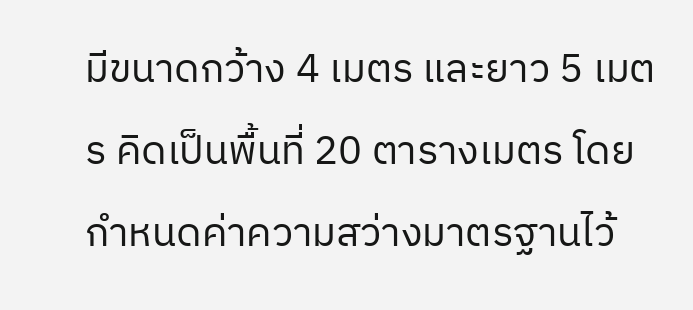มีขนาดกว้าง 4 เมตร และยาว 5 เมตร คิดเป็นพื้นที่ 20 ตารางเมตร โดยกำหนดค่าความสว่างมาตรฐานไว้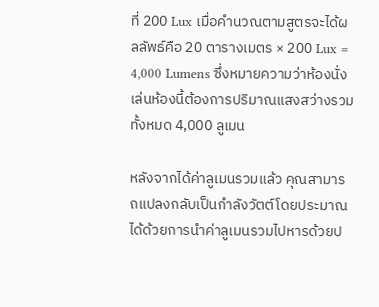ที่ 200 Lux เมื่อคำนวณตามสูตรจะได้ผลลัพธ์คือ 20 ตารางเมตร × 200 Lux = 4,000 Lumens ซึ่งหมายความว่าห้องนั่งเล่นห้องนี้ต้องการปริมาณแสงสว่างรวมทั้งหมด 4,000 ลูเมน

หลังจากได้ค่าลูเมนรวมแล้ว คุณสามารถแปลงกลับเป็นกำลังวัตต์โดยประมาณได้ด้วยการนำค่าลูเมนรวมไปหารด้วยป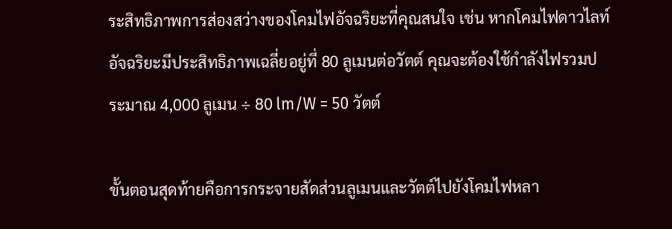ระสิทธิภาพการส่องสว่างของโคมไฟอัจฉริยะที่คุณสนใจ เช่น หากโคมไฟดาวไลท์อัจฉริยะมีประสิทธิภาพเฉลี่ยอยู่ที่ 80 ลูเมนต่อวัตต์ คุณจะต้องใช้กำลังไฟรวมประมาณ 4,000 ลูเมน ÷ 80 lm/W = 50 วัตต์

ขั้นตอนสุดท้ายคือการกระจายสัดส่วนลูเมนและวัตต์ไปยังโคมไฟหลา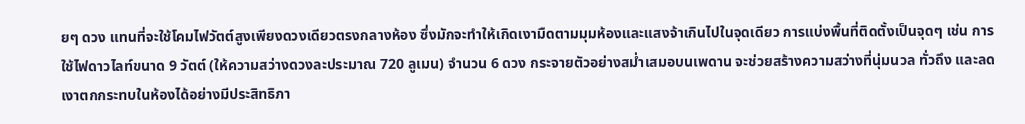ยๆ ดวง แทนที่จะใช้โคมไฟวัตต์สูงเพียงดวงเดียวตรงกลางห้อง ซึ่งมักจะทำให้เกิดเงามืดตามมุมห้องและแสงจ้าเกินไปในจุดเดียว การแบ่งพื้นที่ติดตั้งเป็นจุดๆ เช่น การใช้ไฟดาวไลท์ขนาด 9 วัตต์ (ให้ความสว่างดวงละประมาณ 720 ลูเมน) จำนวน 6 ดวง กระจายตัวอย่างสม่ำเสมอบนเพดาน จะช่วยสร้างความสว่างที่นุ่มนวล ทั่วถึง และลดเงาตกกระทบในห้องได้อย่างมีประสิทธิภา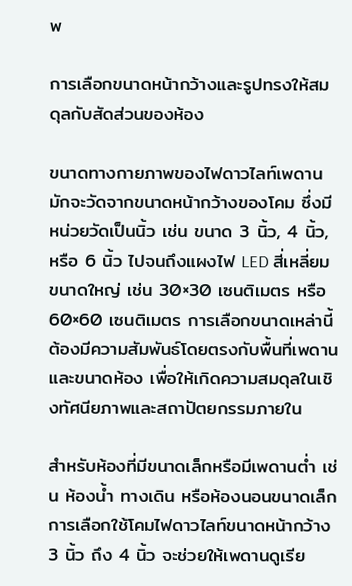พ

การเลือกขนาดหน้ากว้างและรูปทรงให้สมดุลกับสัดส่วนของห้อง

ขนาดทางกายภาพของไฟดาวไลท์เพดานมักจะวัดจากขนาดหน้ากว้างของโคม ซึ่งมีหน่วยวัดเป็นนิ้ว เช่น ขนาด 3 นิ้ว, 4 นิ้ว, หรือ 6 นิ้ว ไปจนถึงแผงไฟ LED สี่เหลี่ยมขนาดใหญ่ เช่น 30×30 เซนติเมตร หรือ 60×60 เซนติเมตร การเลือกขนาดเหล่านี้ต้องมีความสัมพันธ์โดยตรงกับพื้นที่เพดานและขนาดห้อง เพื่อให้เกิดความสมดุลในเชิงทัศนียภาพและสถาปัตยกรรมภายใน

สำหรับห้องที่มีขนาดเล็กหรือมีเพดานต่ำ เช่น ห้องน้ำ ทางเดิน หรือห้องนอนขนาดเล็ก การเลือกใช้โคมไฟดาวไลท์ขนาดหน้ากว้าง 3 นิ้ว ถึง 4 นิ้ว จะช่วยให้เพดานดูเรีย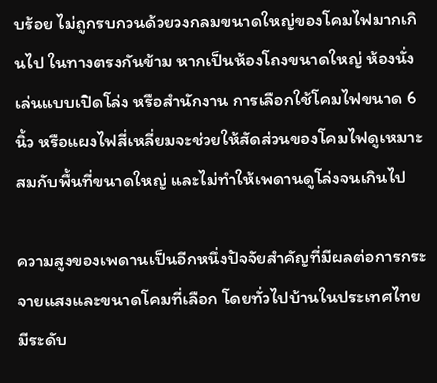บร้อย ไม่ถูกรบกวนด้วยวงกลมขนาดใหญ่ของโคมไฟมากเกินไป ในทางตรงกันข้าม หากเป็นห้องโถงขนาดใหญ่ ห้องนั่งเล่นแบบเปิดโล่ง หรือสำนักงาน การเลือกใช้โคมไฟขนาด 6 นิ้ว หรือแผงไฟสี่เหลี่ยมจะช่วยให้สัดส่วนของโคมไฟดูเหมาะสมกับพื้นที่ขนาดใหญ่ และไม่ทำให้เพดานดูโล่งจนเกินไป

ความสูงของเพดานเป็นอีกหนึ่งปัจจัยสำคัญที่มีผลต่อการกระจายแสงและขนาดโคมที่เลือก โดยทั่วไปบ้านในประเทศไทยมีระดับ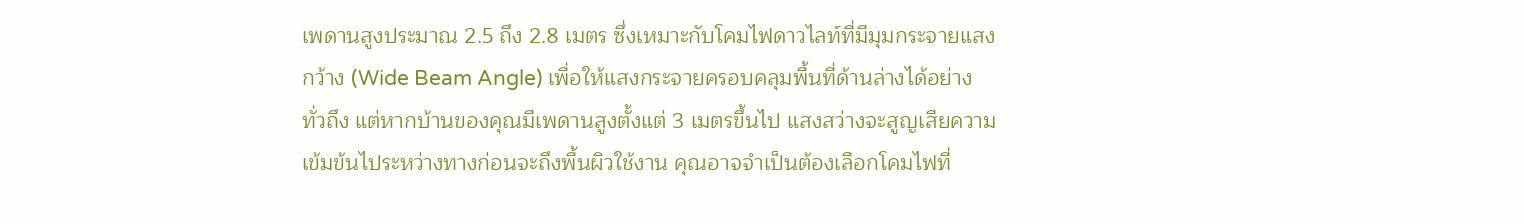เพดานสูงประมาณ 2.5 ถึง 2.8 เมตร ซึ่งเหมาะกับโคมไฟดาวไลท์ที่มีมุมกระจายแสงกว้าง (Wide Beam Angle) เพื่อให้แสงกระจายครอบคลุมพื้นที่ด้านล่างได้อย่างทั่วถึง แต่หากบ้านของคุณมีเพดานสูงตั้งแต่ 3 เมตรขึ้นไป แสงสว่างจะสูญเสียความเข้มข้นไประหว่างทางก่อนจะถึงพื้นผิวใช้งาน คุณอาจจำเป็นต้องเลือกโคมไฟที่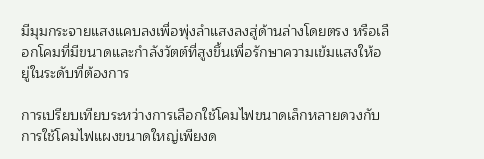มีมุมกระจายแสงแคบลงเพื่อพุ่งลำแสงลงสู่ด้านล่างโดยตรง หรือเลือกโคมที่มีขนาดและกำลังวัตต์ที่สูงขึ้นเพื่อรักษาความเข้มแสงให้อยู่ในระดับที่ต้องการ

การเปรียบเทียบระหว่างการเลือกใช้โคมไฟขนาดเล็กหลายดวงกับการใช้โคมไฟแผงขนาดใหญ่เพียงด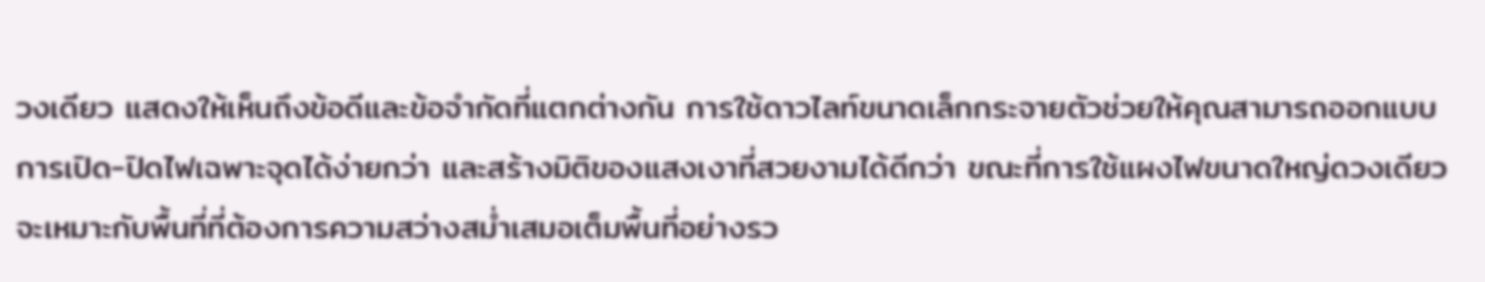วงเดียว แสดงให้เห็นถึงข้อดีและข้อจำกัดที่แตกต่างกัน การใช้ดาวไลท์ขนาดเล็กกระจายตัวช่วยให้คุณสามารถออกแบบการเปิด-ปิดไฟเฉพาะจุดได้ง่ายกว่า และสร้างมิติของแสงเงาที่สวยงามได้ดีกว่า ขณะที่การใช้แผงไฟขนาดใหญ่ดวงเดียวจะเหมาะกับพื้นที่ที่ต้องการความสว่างสม่ำเสมอเต็มพื้นที่อย่างรว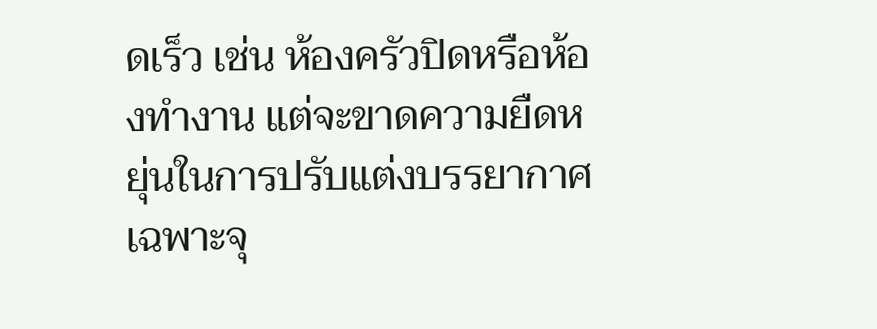ดเร็ว เช่น ห้องครัวปิดหรือห้องทำงาน แต่จะขาดความยืดหยุ่นในการปรับแต่งบรรยากาศเฉพาะจุ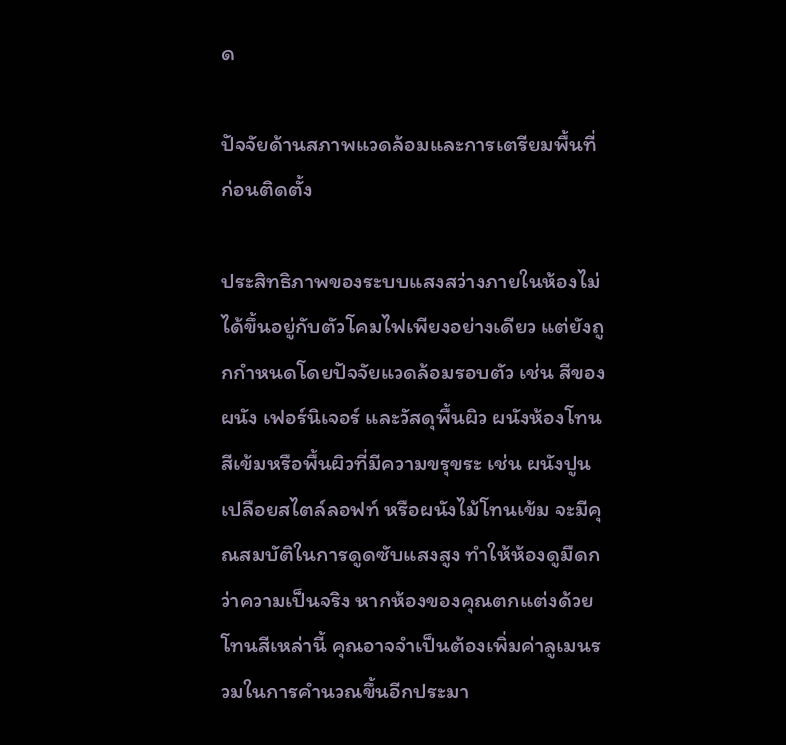ด

ปัจจัยด้านสภาพแวดล้อมและการเตรียมพื้นที่ก่อนติดตั้ง

ประสิทธิภาพของระบบแสงสว่างภายในห้องไม่ได้ขึ้นอยู่กับตัวโคมไฟเพียงอย่างเดียว แต่ยังถูกกำหนดโดยปัจจัยแวดล้อมรอบตัว เช่น สีของผนัง เฟอร์นิเจอร์ และวัสดุพื้นผิว ผนังห้องโทนสีเข้มหรือพื้นผิวที่มีความขรุขระ เช่น ผนังปูนเปลือยสไตล์ลอฟท์ หรือผนังไม้โทนเข้ม จะมีคุณสมบัติในการดูดซับแสงสูง ทำให้ห้องดูมืดกว่าความเป็นจริง หากห้องของคุณตกแต่งด้วยโทนสีเหล่านี้ คุณอาจจำเป็นต้องเพิ่มค่าลูเมนรวมในการคำนวณขึ้นอีกประมา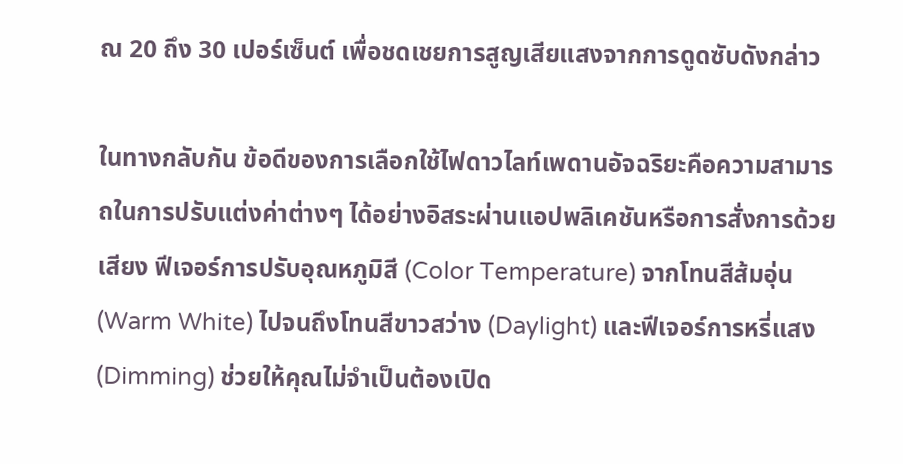ณ 20 ถึง 30 เปอร์เซ็นต์ เพื่อชดเชยการสูญเสียแสงจากการดูดซับดังกล่าว

ในทางกลับกัน ข้อดีของการเลือกใช้ไฟดาวไลท์เพดานอัจฉริยะคือความสามารถในการปรับแต่งค่าต่างๆ ได้อย่างอิสระผ่านแอปพลิเคชันหรือการสั่งการด้วยเสียง ฟีเจอร์การปรับอุณหภูมิสี (Color Temperature) จากโทนสีส้มอุ่น (Warm White) ไปจนถึงโทนสีขาวสว่าง (Daylight) และฟีเจอร์การหรี่แสง (Dimming) ช่วยให้คุณไม่จำเป็นต้องเปิด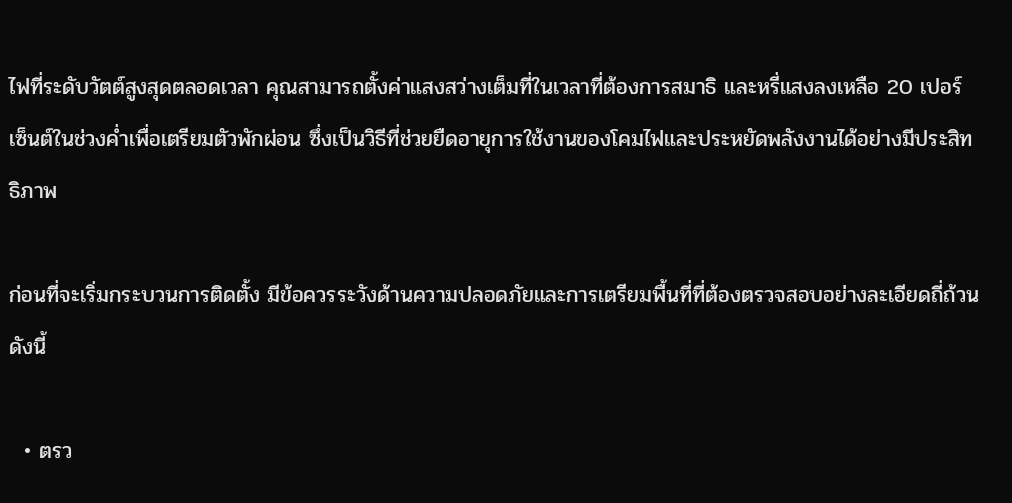ไฟที่ระดับวัตต์สูงสุดตลอดเวลา คุณสามารถตั้งค่าแสงสว่างเต็มที่ในเวลาที่ต้องการสมาธิ และหรี่แสงลงเหลือ 20 เปอร์เซ็นต์ในช่วงค่ำเพื่อเตรียมตัวพักผ่อน ซึ่งเป็นวิธีที่ช่วยยืดอายุการใช้งานของโคมไฟและประหยัดพลังงานได้อย่างมีประสิทธิภาพ

ก่อนที่จะเริ่มกระบวนการติดตั้ง มีข้อควรระวังด้านความปลอดภัยและการเตรียมพื้นที่ที่ต้องตรวจสอบอย่างละเอียดถี่ถ้วน ดังนี้

  • ตรว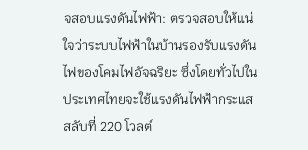จสอบแรงดันไฟฟ้า: ตรวจสอบให้แน่ใจว่าระบบไฟฟ้าในบ้านรองรับแรงดันไฟของโคมไฟอัจฉริยะ ซึ่งโดยทั่วไปในประเทศไทยจะใช้แรงดันไฟฟ้ากระแสสลับที่ 220 โวลต์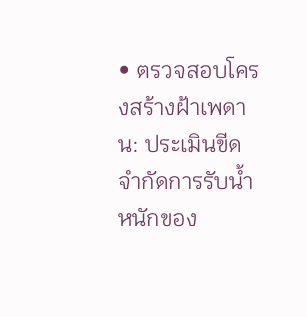• ตรวจสอบโครงสร้างฝ้าเพดาน: ประเมินขีดจำกัดการรับน้ำหนักของ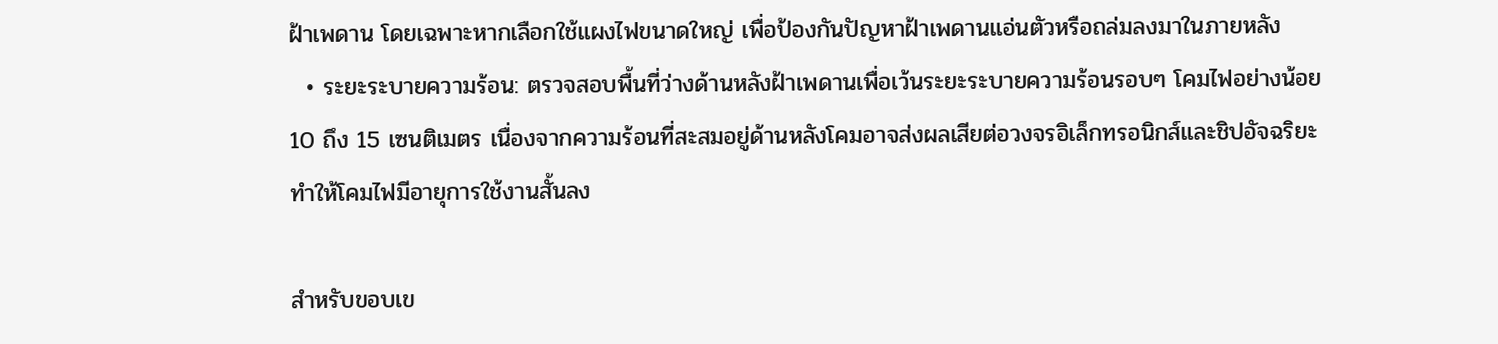ฝ้าเพดาน โดยเฉพาะหากเลือกใช้แผงไฟขนาดใหญ่ เพื่อป้องกันปัญหาฝ้าเพดานแอ่นตัวหรือถล่มลงมาในภายหลัง
  • ระยะระบายความร้อน: ตรวจสอบพื้นที่ว่างด้านหลังฝ้าเพดานเพื่อเว้นระยะระบายความร้อนรอบๆ โคมไฟอย่างน้อย 10 ถึง 15 เซนติเมตร เนื่องจากความร้อนที่สะสมอยู่ด้านหลังโคมอาจส่งผลเสียต่อวงจรอิเล็กทรอนิกส์และชิปอัจฉริยะ ทำให้โคมไฟมีอายุการใช้งานสั้นลง

สำหรับขอบเข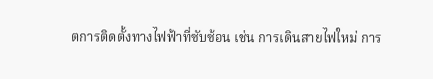ตการติดตั้งทางไฟฟ้าที่ซับซ้อน เช่น การเดินสายไฟใหม่ การ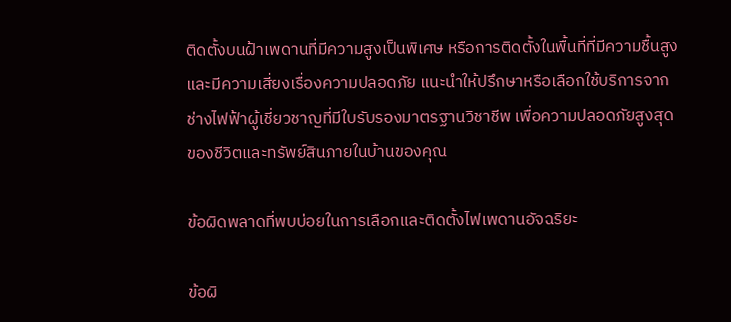ติดตั้งบนฝ้าเพดานที่มีความสูงเป็นพิเศษ หรือการติดตั้งในพื้นที่ที่มีความชื้นสูงและมีความเสี่ยงเรื่องความปลอดภัย แนะนำให้ปรึกษาหรือเลือกใช้บริการจากช่างไฟฟ้าผู้เชี่ยวชาญที่มีใบรับรองมาตรฐานวิชาชีพ เพื่อความปลอดภัยสูงสุดของชีวิตและทรัพย์สินภายในบ้านของคุณ

ข้อผิดพลาดที่พบบ่อยในการเลือกและติดตั้งไฟเพดานอัจฉริยะ

ข้อผิ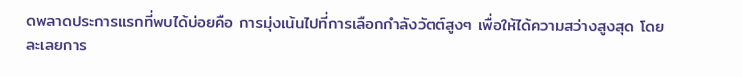ดพลาดประการแรกที่พบได้บ่อยคือ การมุ่งเน้นไปที่การเลือกกำลังวัตต์สูงๆ เพื่อให้ได้ความสว่างสูงสุด โดยละเลยการ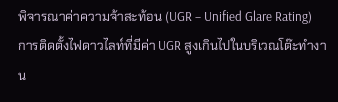พิจารณาค่าความจ้าสะท้อน (UGR – Unified Glare Rating) การติดตั้งไฟดาวไลท์ที่มีค่า UGR สูงเกินไปในบริเวณโต๊ะทำงาน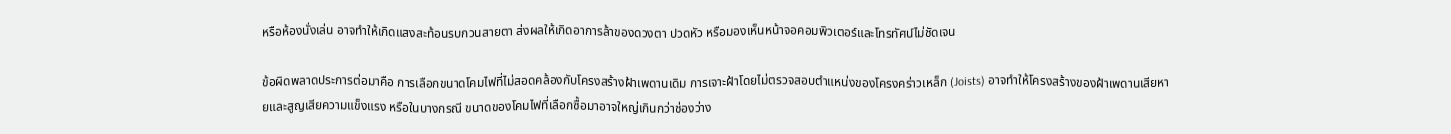หรือห้องนั่งเล่น อาจทำให้เกิดแสงสะท้อนรบกวนสายตา ส่งผลให้เกิดอาการล้าของดวงตา ปวดหัว หรือมองเห็นหน้าจอคอมพิวเตอร์และโทรทัศน์ไม่ชัดเจน

ข้อผิดพลาดประการต่อมาคือ การเลือกขนาดโคมไฟที่ไม่สอดคล้องกับโครงสร้างฝ้าเพดานเดิม การเจาะฝ้าโดยไม่ตรวจสอบตำแหน่งของโครงคร่าวเหล็ก (Joists) อาจทำให้โครงสร้างของฝ้าเพดานเสียหายและสูญเสียความแข็งแรง หรือในบางกรณี ขนาดของโคมไฟที่เลือกซื้อมาอาจใหญ่เกินกว่าช่องว่าง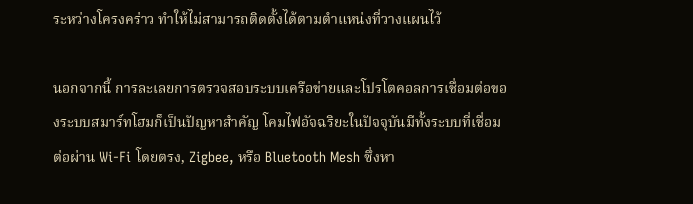ระหว่างโครงคร่าว ทำให้ไม่สามารถติดตั้งได้ตามตำแหน่งที่วางแผนไว้

นอกจากนี้ การละเลยการตรวจสอบระบบเครือข่ายและโปรโตคอลการเชื่อมต่อของระบบสมาร์ทโฮมก็เป็นปัญหาสำคัญ โคมไฟอัจฉริยะในปัจจุบันมีทั้งระบบที่เชื่อมต่อผ่าน Wi-Fi โดยตรง, Zigbee, หรือ Bluetooth Mesh ซึ่งหา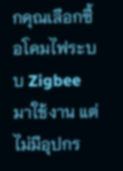กคุณเลือกซื้อโคมไฟระบบ Zigbee มาใช้งาน แต่ไม่มีอุปกร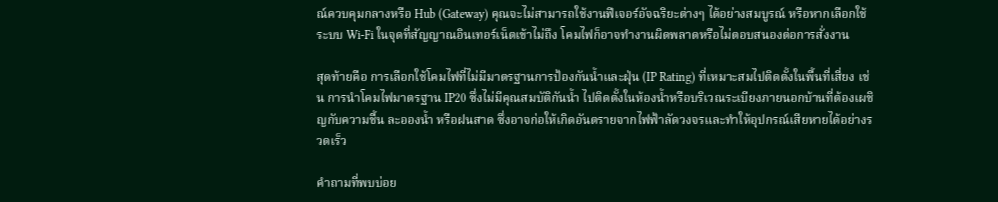ณ์ควบคุมกลางหรือ Hub (Gateway) คุณจะไม่สามารถใช้งานฟีเจอร์อัจฉริยะต่างๆ ได้อย่างสมบูรณ์ หรือหากเลือกใช้ระบบ Wi-Fi ในจุดที่สัญญาณอินเทอร์เน็ตเข้าไม่ถึง โคมไฟก็อาจทำงานผิดพลาดหรือไม่ตอบสนองต่อการสั่งงาน

สุดท้ายคือ การเลือกใช้โคมไฟที่ไม่มีมาตรฐานการป้องกันน้ำและฝุ่น (IP Rating) ที่เหมาะสมไปติดตั้งในพื้นที่เสี่ยง เช่น การนำโคมไฟมาตรฐาน IP20 ซึ่งไม่มีคุณสมบัติกันน้ำ ไปติดตั้งในห้องน้ำหรือบริเวณระเบียงภายนอกบ้านที่ต้องเผชิญกับความชื้น ละอองน้ำ หรือฝนสาด ซึ่งอาจก่อให้เกิดอันตรายจากไฟฟ้าลัดวงจรและทำให้อุปกรณ์เสียหายได้อย่างรวดเร็ว

คำถามที่พบบ่อย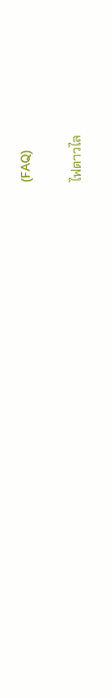(FAQ)

ไฟดาวไล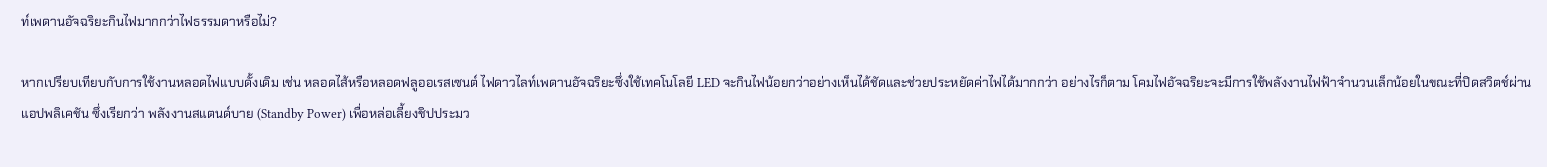ท์เพดานอัจฉริยะกินไฟมากกว่าไฟธรรมดาหรือไม่?

หากเปรียบเทียบกับการใช้งานหลอดไฟแบบดั้งเดิม เช่น หลอดไส้หรือหลอดฟลูออเรสเซนต์ ไฟดาวไลท์เพดานอัจฉริยะซึ่งใช้เทคโนโลยี LED จะกินไฟน้อยกว่าอย่างเห็นได้ชัดและช่วยประหยัดค่าไฟได้มากกว่า อย่างไรก็ตาม โคมไฟอัจฉริยะจะมีการใช้พลังงานไฟฟ้าจำนวนเล็กน้อยในขณะที่ปิดสวิตช์ผ่านแอปพลิเคชัน ซึ่งเรียกว่า พลังงานสแตนด์บาย (Standby Power) เพื่อหล่อเลี้ยงชิปประมว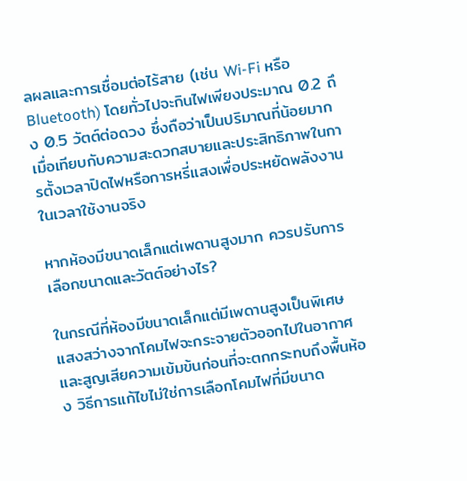ลผลและการเชื่อมต่อไร้สาย (เช่น Wi-Fi หรือ Bluetooth) โดยทั่วไปจะกินไฟเพียงประมาณ 0.2 ถึง 0.5 วัตต์ต่อดวง ซึ่งถือว่าเป็นปริมาณที่น้อยมากเมื่อเทียบกับความสะดวกสบายและประสิทธิภาพในการตั้งเวลาปิดไฟหรือการหรี่แสงเพื่อประหยัดพลังงานในเวลาใช้งานจริง

หากห้องมีขนาดเล็กแต่เพดานสูงมาก ควรปรับการเลือกขนาดและวัตต์อย่างไร?

ในกรณีที่ห้องมีขนาดเล็กแต่มีเพดานสูงเป็นพิเศษ แสงสว่างจากโคมไฟจะกระจายตัวออกไปในอากาศและสูญเสียความเข้มข้นก่อนที่จะตกกระทบถึงพื้นห้อง วิธีการแก้ไขไม่ใช่การเลือกโคมไฟที่มีขนาด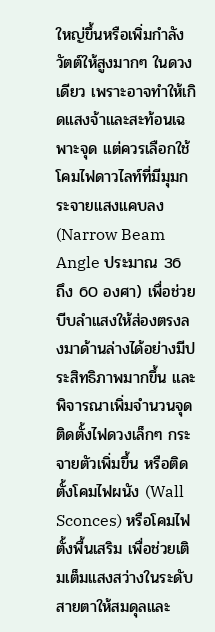ใหญ่ขึ้นหรือเพิ่มกำลังวัตต์ให้สูงมากๆ ในดวงเดียว เพราะอาจทำให้เกิดแสงจ้าและสะท้อนเฉพาะจุด แต่ควรเลือกใช้โคมไฟดาวไลท์ที่มีมุมกระจายแสงแคบลง (Narrow Beam Angle ประมาณ 36 ถึง 60 องศา) เพื่อช่วยบีบลำแสงให้ส่องตรงลงมาด้านล่างได้อย่างมีประสิทธิภาพมากขึ้น และพิจารณาเพิ่มจำนวนจุดติดตั้งไฟดวงเล็กๆ กระจายตัวเพิ่มขึ้น หรือติดตั้งโคมไฟผนัง (Wall Sconces) หรือโคมไฟตั้งพื้นเสริม เพื่อช่วยเติมเต็มแสงสว่างในระดับสายตาให้สมดุลและ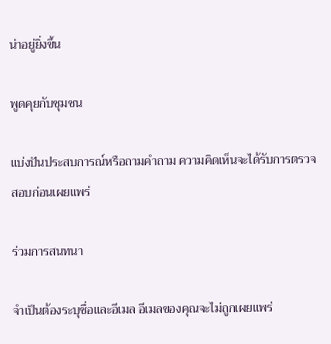น่าอยู่ยิ่งขึ้น

พูดคุยกับชุมชน

แบ่งปันประสบการณ์หรือถามคำถาม ความคิดเห็นจะได้รับการตรวจสอบก่อนเผยแพร่

ร่วมการสนทนา

จำเป็นต้องระบุชื่อและอีเมล อีเมลของคุณจะไม่ถูกเผยแพร่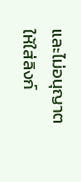และไม่อนุญาตให้ใส่ลิงก์